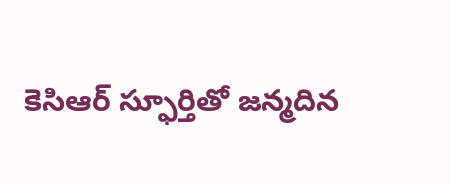కెసిఆర్ స్ఫూర్తితో జన్మదిన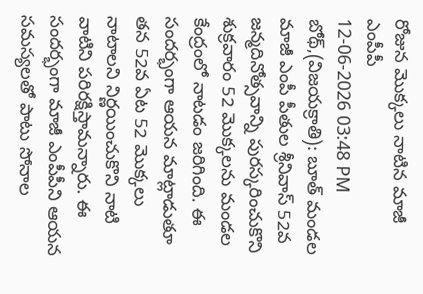రోజున మొక్కలు నాటిన మాజీ ఎంపీపీ
12-06-2026 03:48 PM
బోథ్,(విజయక్రాతి): బూత్ మండల మాజీ ఎంపీ పీతుల శ్రీనివాస్ 52వ జన్మదినోత్సవాన్ని పురస్కరించుకొని శుక్రవారం 52 మొక్కలను మండల కేంద్రంలో నాటడం జరిగింది. ఈ సందర్భంగా ఆయన మాట్లాడుతూ తన 52వ ఏట 52 మొక్కలు నాటాలని నిర్ణయించుకొని నాటి వాటిని పరిరక్షిస్తామన్నారు. ఈ సందర్భంగా మాజీ ఎంపీపీని ఆయన సమస్యలతో పాటు సోనాల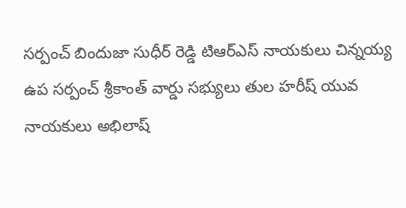సర్పంచ్ బిందుజా సుధీర్ రెడ్డి టిఆర్ఎస్ నాయకులు చిన్నయ్య ఉప సర్పంచ్ శ్రీకాంత్ వార్డు సభ్యులు తుల హరీష్ యువ నాయకులు అభిలాష్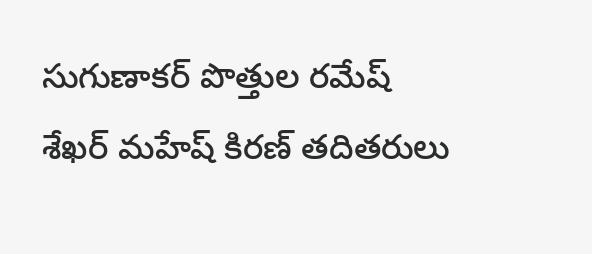సుగుణాకర్ పొత్తుల రమేష్ శేఖర్ మహేష్ కిరణ్ తదితరులు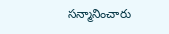సన్మానించారు